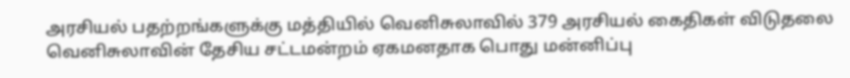அரசியல் பதற்றங்களுக்கு மத்தியில் வெனிசுலாவில் 379 அரசியல் கைதிகள் விடுதலை
வெனிசுலாவின் தேசிய சட்டமன்றம் ஏகமனதாக பொது மன்னிப்பு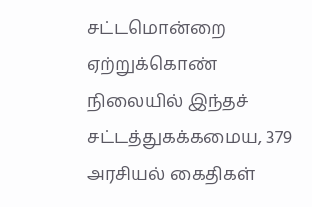சட்டமொன்றை ஏற்றுக்கொண் நிலையில் இந்தச் சட்டத்துகக்கமைய, 379 அரசியல் கைதிகள்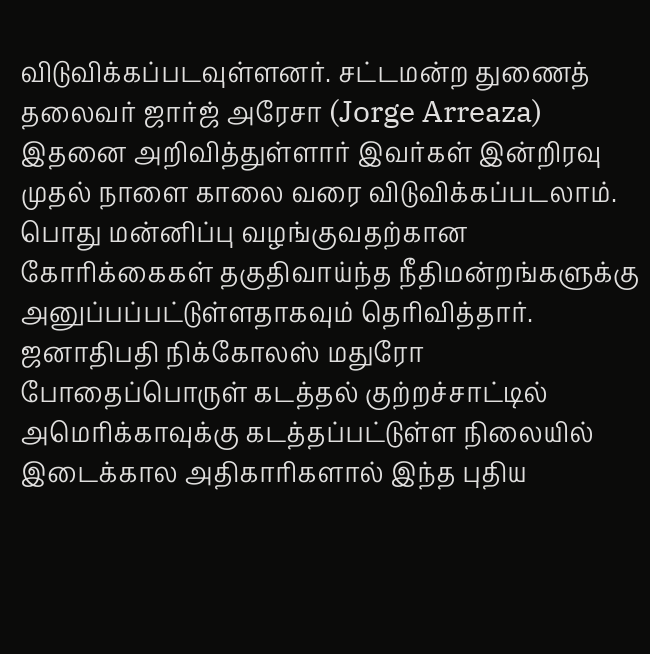விடுவிக்கப்படவுள்ளனர். சட்டமன்ற துணைத் தலைவர் ஜார்ஜ் அரேசா (Jorge Arreaza) இதனை அறிவித்துள்ளார் இவர்கள் இன்றிரவு முதல் நாளை காலை வரை விடுவிக்கப்படலாம். பொது மன்னிப்பு வழங்குவதற்கான கோரிக்கைகள் தகுதிவாய்ந்த நீதிமன்றங்களுக்கு அனுப்பப்பட்டுள்ளதாகவும் தெரிவித்தார். ஜனாதிபதி நிக்கோலஸ் மதுரோ போதைப்பொருள் கடத்தல் குற்றச்சாட்டில் அமெரிக்காவுக்கு கடத்தப்பட்டுள்ள நிலையில் இடைக்கால அதிகாரிகளால் இந்த புதிய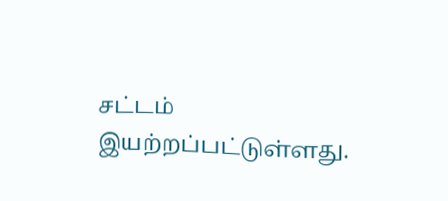சட்டம் இயற்றப்பட்டுள்ளது.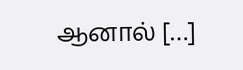ஆனால் […]